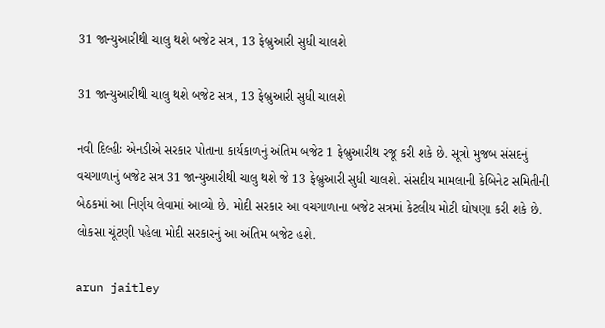31 જાન્યુઆરીથી ચાલુ થશે બજેટ સત્ર, 13 ફેબ્રુઆરી સુધી ચાલશે

31 જાન્યુઆરીથી ચાલુ થશે બજેટ સત્ર, 13 ફેબ્રુઆરી સુધી ચાલશે

નવી દિલ્હીઃ એનડીએ સરકાર પોતાના કાર્યકાળનું અંતિમ બજેટ 1 ફેબ્રુઆરીથ રજૂ કરી શકે છે. સૂત્રો મુજબ સંસદનું વચગાળાનું બજેટ સત્ર 31 જાન્યુઆરીથી ચાલુ થશે જે 13 ફેબ્રુઆરી સુધી ચાલશે. સંસદીય મામલાની કેબિનેટ સમિતીની બેઠકમાં આ નિર્ણય લેવામાં આવ્યો છે. મોદી સરકાર આ વચગાળાના બજેટ સત્રમાં કેટલીય મોટી ઘોષણા કરી શકે છે. લોકસા ચૂંટણી પહેલા મોદી સરકારનું આ અંતિમ બજેટ હશે.

arun jaitley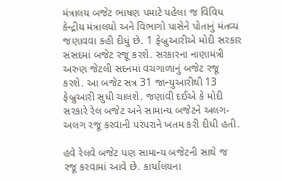મંત્રાલય બજેટ ભાષણ પમાટે પહેલા જ વિવિધ કેન્દ્રીય મંત્રાલયો અને વિભાગો પાસેને પોતાનું મંતવ્ય જણાવવા કહી દીધું છે. 1 ફેબ્રુઆરીએ મોદી સરકાર સંસદમાં બજેટ રજૂ કરશે. સરકારના નાણામંત્રી અરુણ જેટલી સદનમાં વચગાળાનું બજેટ રજૂ કરશે. આ બજેટ સત્ર 31 જાન્યુઆરીથી 13 ફેબ્રુઆરી સુધી ચાલશે. જણાવી દઈએ કે મોદી સરકારે રેલ બજેટ અને સામાન્ય બજેટને અલગ-અલગ રજૂ કરવાની પરંપરાને ખતમ કરી દીધી હતી.

હવે રેલવે બજેટ પણ સામાન્ય બજેટની સાથે જ રજૂ કરવામાં આવે છે. કાર્યાલયના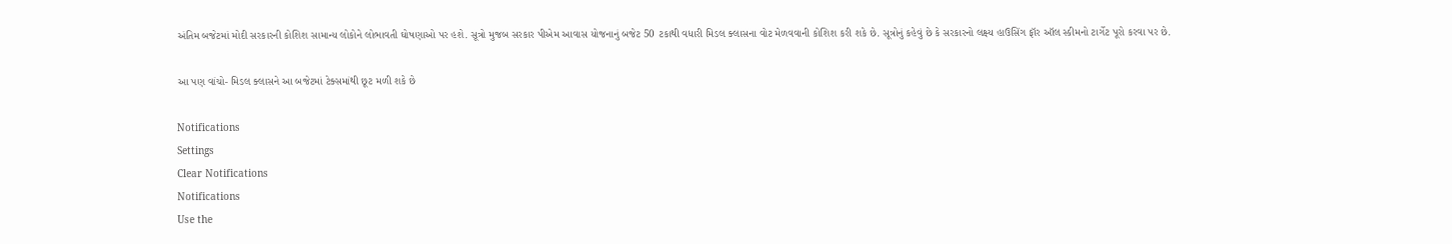અંતિમ બજેટમાં મોદી સરકારની કોશિશ સામાન્ય લોકોને લોભાવતી ઘોષણાઓ પર હશે. સૂત્રો મુજબ સરકાર પીએમ આવાસ યોજનાનું બજેટ 50 ટકાથી વધારી મિડલ ક્લાસના વોટ મેળવવાની કોશિશ કરી શકે છે. સૂત્રોનું કહેવું છે કે સરકારનો લક્ષ્ય હાઉસિંગ ફૉર ઑલ સ્કીમનો ટાર્ગેટ પૂરો કરવા પર છે.

આ પણ વાંચો- મિડલ ક્લાસને આ બજેટમાં ટેક્સમાંથી છૂટ મળી શકે છે

Notifications
Settings
Clear Notifications
Notifications
Use the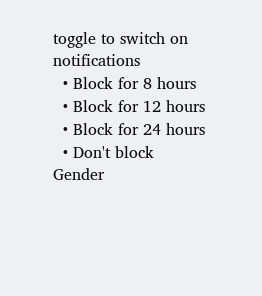toggle to switch on notifications
  • Block for 8 hours
  • Block for 12 hours
  • Block for 24 hours
  • Don't block
Gender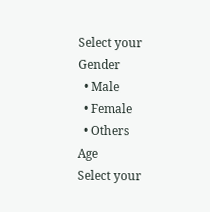Select your Gender
  • Male
  • Female
  • Others
Age
Select your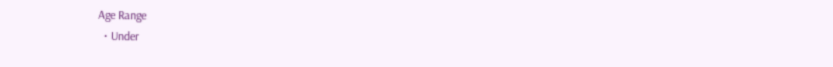Age Range
  • Under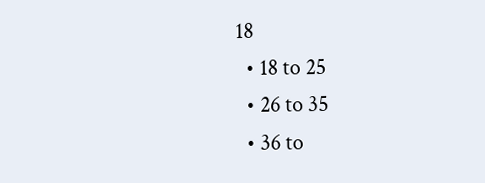18
  • 18 to 25
  • 26 to 35
  • 36 to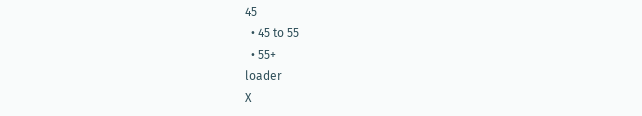45
  • 45 to 55
  • 55+
loader
X